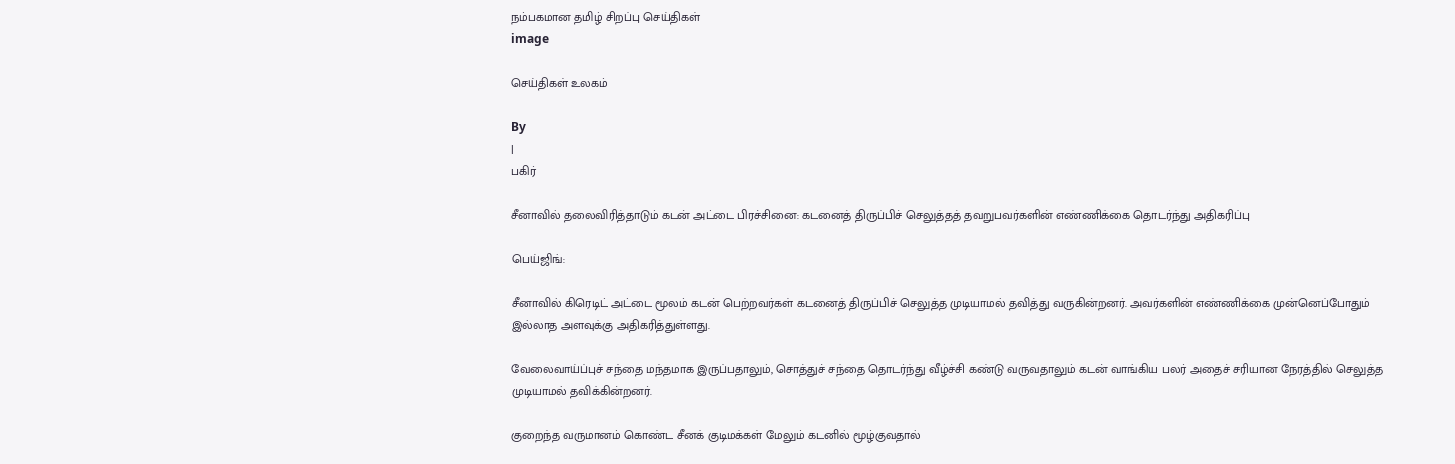நம்பகமான தமிழ் சிறப்பு செய்திகள்
image

செய்திகள் உலகம்

By
|
பகிர்

சீனாவில் தலைவிரித்தாடும் கடன் அட்டை பிரச்சினை: கடனைத் திருப்பிச் செலுத்தத் தவறுபவர்களின் எண்ணிக்கை தொடர்ந்து அதிகரிப்பு

பெய்ஜிங்:

சீனாவில் கிரெடிட் அட்டை மூலம் கடன் பெற்றவர்கள் கடனைத் திருப்பிச் செலுத்த முடியாமல் தவித்து வருகின்றனர். அவர்களின் எண்ணிக்கை முன்னெப்போதும் இல்லாத அளவுக்கு அதிகரித்துள்ளது.

வேலைவாய்ப்புச் சந்தை மந்தமாக இருப்பதாலும், சொத்துச் சந்தை தொடர்ந்து வீழ்ச்சி கண்டு வருவதாலும் கடன் வாங்கிய பலர் அதைச் சரியான நேரத்தில் செலுத்த முடியாமல் தவிக்கின்றனர்.

குறைந்த வருமானம் கொண்ட சீனக் குடிமக்கள் மேலும் கடனில் மூழ்குவதால்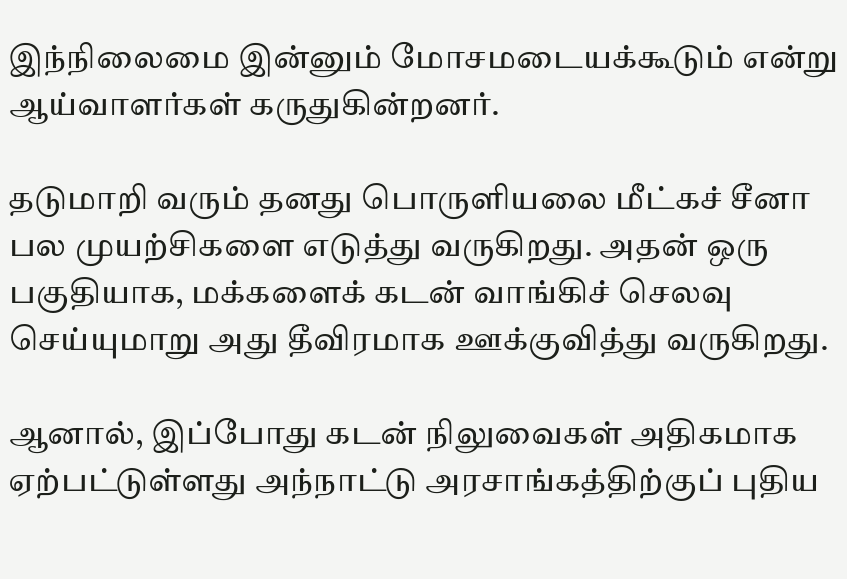இந்நிலைமை இன்னும் மோசமடையக்கூடும் என்று ஆய்வாளர்கள் கருதுகின்றனர்.

தடுமாறி வரும் தனது பொருளியலை மீட்கச் சீனா பல முயற்சிகளை எடுத்து வருகிறது. அதன் ஒரு பகுதியாக, மக்களைக் கடன் வாங்கிச் செலவு செய்யுமாறு அது தீவிரமாக ஊக்குவித்து வருகிறது.

ஆனால், இப்போது கடன் நிலுவைகள் அதிகமாக ஏற்பட்டுள்ளது அந்நாட்டு அரசாங்கத்திற்குப் புதிய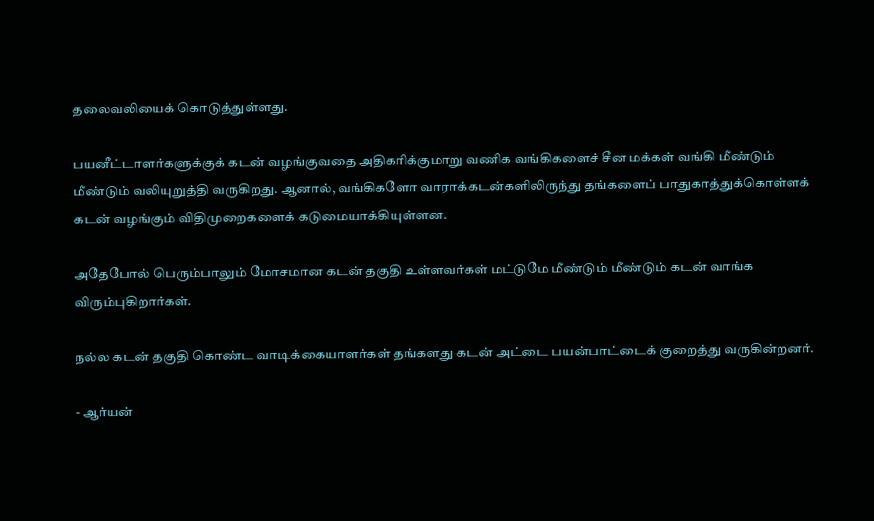தலைவலியைக் கொடுத்துள்ளது.

பயனீட்டாளர்களுக்குக் கடன் வழங்குவதை அதிகரிக்குமாறு வணிக வங்கிகளைச் சீன மக்கள் வங்கி மீண்டும் மீண்டும் வலியுறுத்தி வருகிறது. ஆனால், வங்கிகளோ வாராக்கடன்களிலிருந்து தங்களைப் பாதுகாத்துக்கொள்ளக் கடன் வழங்கும் விதிமுறைகளைக் கடுமையாக்கியுள்ளன.

அதேபோல் பெரும்பாலும் மோசமான கடன் தகுதி உள்ளவர்கள் மட்டுமே மீண்டும் மீண்டும் கடன் வாங்க விரும்புகிறார்கள்.

நல்ல கடன் தகுதி கொண்ட வாடிக்கையாளர்கள் தங்களது கடன் அட்டை பயன்பாட்டைக் குறைத்து வருகின்றனர்.

- ஆர்யன்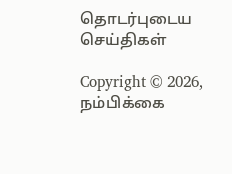தொடர்புடைய செய்திகள்

Copyright © 2026, நம்பிக்கை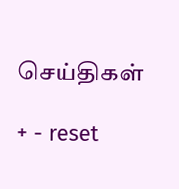செய்திகள்

+ - reset